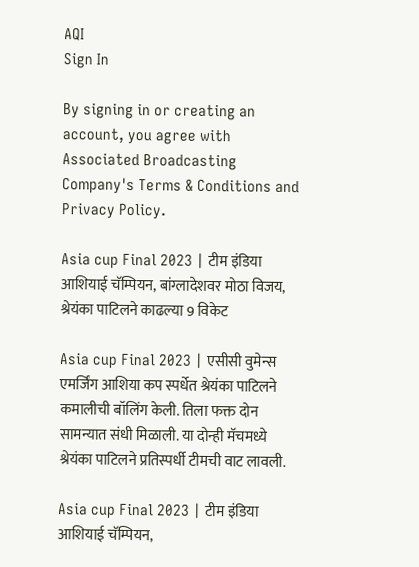AQI
Sign In

By signing in or creating an account, you agree with Associated Broadcasting Company's Terms & Conditions and Privacy Policy.

Asia cup Final 2023 | टीम इंडिया आशियाई चॅम्पियन, बांग्लादेशवर मोठा विजय, श्रेयंका पाटिलने काढल्या 9 विकेट

Asia cup Final 2023 | एसीसी वुमेन्स एमर्जिंग आशिया कप स्पर्धेत श्रेयंका पाटिलने कमालीची बॉलिंग केली. तिला फक्त दोन सामन्यात संधी मिळाली. या दोन्ही मॅचमध्ये श्रेयंका पाटिलने प्रतिस्पर्धी टीमची वाट लावली.

Asia cup Final 2023 | टीम इंडिया आशियाई चॅम्पियन,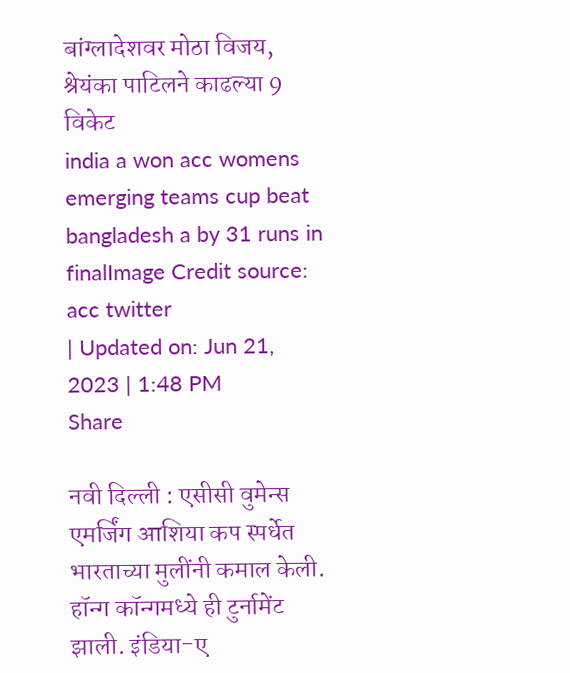बांग्लादेशवर मोठा विजय, श्रेयंका पाटिलने काढल्या 9 विकेट
india a won acc womens emerging teams cup beat bangladesh a by 31 runs in finalImage Credit source: acc twitter
| Updated on: Jun 21, 2023 | 1:48 PM
Share

नवी दिल्ली : एसीसी वुमेन्स एमर्जिंग आशिया कप स्पर्धेत भारताच्या मुलींनी कमाल केली. हॉन्ग कॉन्गमध्ये ही टुर्नामेंट झाली. इंडिया-ए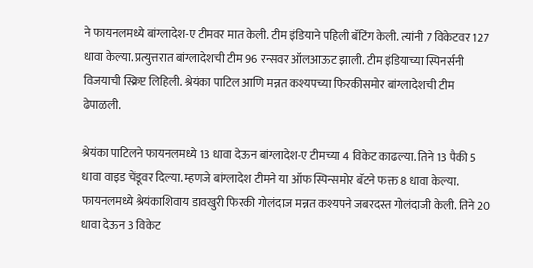ने फायनलमध्ये बांग्लादेश-ए टीमवर मात केली. टीम इंडियाने पहिली बॅटिंग केली. त्यांनी 7 विकेटवर 127 धावा केल्या. प्रत्युत्तरात बांग्लादेशची टीम 96 रन्सवर ऑलआऊट झाली. टीम इंडियाच्या स्पिनर्सनी विजयाची स्क्रिप्ट लिहिली. श्रेयंका पाटिल आणि मन्नत कश्यपच्या फिरकीसमोर बांग्लादेशची टीम ढेपाळली.

श्रेयंका पाटिलने फायनलमध्ये 13 धावा देऊन बांग्लादेश-ए टीमच्या 4 विकेट काढल्या. तिने 13 पैकी 5 धावा वाइड चेंडूवर दिल्या. म्हणजे बांग्लादेश टीमने या ऑफ स्पिन्समोर बॅटने फक्त 8 धावा केल्या. फायनलमध्ये श्रेयंकाशिवाय डावखुरी फिरकी गोलंदाज मन्नत कश्यपने जबरदस्त गोलंदाजी केली. तिने 20 धावा देऊन 3 विकेट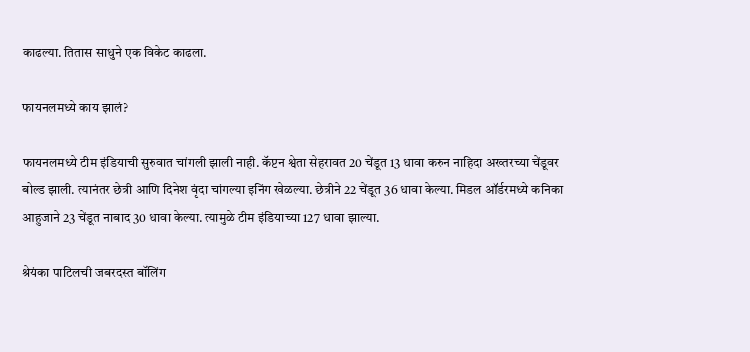काढल्या. तितास साधुने एक विकेट काढला.

फायनलमध्ये काय झालं?

फायनलमध्ये टीम इंडियाची सुरुवात चांगली झाली नाही. कॅप्टन श्वेता सेहरावत 20 चेंडूत 13 धावा करुन नाहिदा अख्तरच्या चेंडूवर बोल्ड झाली. त्यानंतर छेत्री आणि दिनेश वृंदा चांगल्या इनिंग खेळल्या. छेत्रीने 22 चेंडूत 36 धावा केल्या. मिडल ऑर्डरमध्ये कनिका आहुजाने 23 चेंडूत नाबाद 30 धावा केल्या. त्यामुळे टीम इंडियाच्या 127 धावा झाल्या.

श्रेयंका पाटिलची जबरदस्त बॉलिंग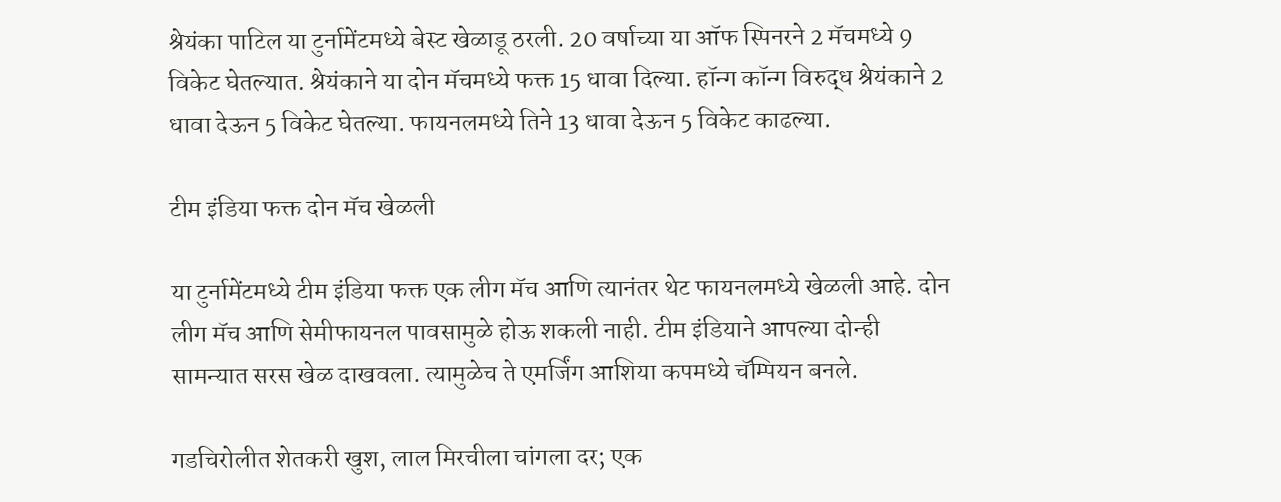श्रेयंका पाटिल या टुर्नामेंटमध्ये बेस्ट खेळाडू ठरली. 20 वर्षाच्या या ऑफ स्पिनरने 2 मॅचमध्ये 9 विकेट घेतल्यात. श्रेयंकाने या दोन मॅचमध्ये फक्त 15 धावा दिल्या. हॉन्ग कॉन्ग विरुद्ध श्रेयंकाने 2 धावा देऊन 5 विकेट घेतल्या. फायनलमध्ये तिने 13 धावा देऊन 5 विकेट काढल्या.

टीम इंडिया फक्त दोन मॅच खेळली

या टुर्नामेंटमध्ये टीम इंडिया फक्त एक लीग मॅच आणि त्यानंतर थेट फायनलमध्ये खेळली आहे. दोन लीग मॅच आणि सेमीफायनल पावसामुळे होऊ शकली नाही. टीम इंडियाने आपल्या दोन्ही सामन्यात सरस खेळ दाखवला. त्यामुळेच ते एमर्जिंग आशिया कपमध्ये चॅम्पियन बनले.

गडचिरोलीत शेतकरी खुश, लाल मिरचीला चांगला दर; एक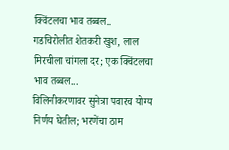क्विंटलचा भाव तब्बल..
गडचिरोलीत शेतकरी खुश, लाल मिरचीला चांगला दर; एक क्विंटलचा भाव तब्बल...
विलिनीकरणावर सुनेत्रा पवारच योग्य निर्णय घेतील; भरणेंचा ठाम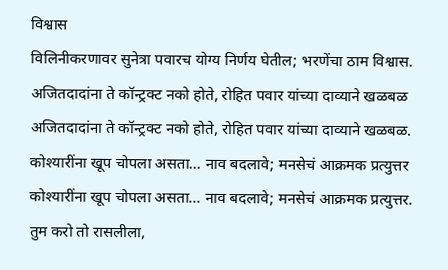विश्वास
विलिनीकरणावर सुनेत्रा पवारच योग्य निर्णय घेतील; भरणेंचा ठाम विश्वास.
अजितदादांना ते कॉन्ट्रक्ट नको होते, रोहित पवार यांच्या दाव्याने खळबळ
अजितदादांना ते कॉन्ट्रक्ट नको होते, रोहित पवार यांच्या दाव्याने खळबळ.
कोश्यारींना खूप चोपला असता... नाव बदलावे; मनसेचं आक्रमक प्रत्युत्तर
कोश्यारींना खूप चोपला असता... नाव बदलावे; मनसेचं आक्रमक प्रत्युत्तर.
तुम करो तो रासलीला,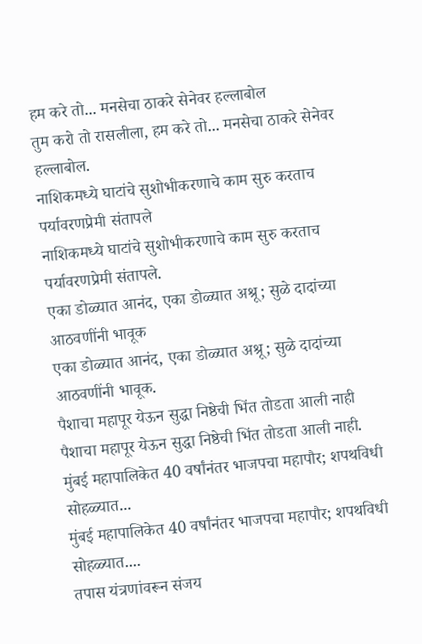हम करे तो... मनसेचा ठाकरे सेनेवर हल्लाबोल
तुम करो तो रासलीला, हम करे तो... मनसेचा ठाकरे सेनेवर हल्लाबोल.
नाशिकमध्ये घाटांचे सुशोभीकरणाचे काम सुरु करताच पर्यावरणप्रेमी संतापले
नाशिकमध्ये घाटांचे सुशोभीकरणाचे काम सुरु करताच पर्यावरणप्रेमी संतापले.
एका डोळ्यात आनंद, एका डोळ्यात अश्रू; सुळे दादांच्या आठवणींनी भावूक
एका डोळ्यात आनंद, एका डोळ्यात अश्रू; सुळे दादांच्या आठवणींनी भावूक.
पैशाचा महापूर येऊन सुद्धा निष्ठेची भिंत तोडता आली नाही
पैशाचा महापूर येऊन सुद्धा निष्ठेची भिंत तोडता आली नाही.
मुंबई महापालिकेत 40 वर्षांनंतर भाजपचा महापौर; शपथविधी सोहळ्यात...
मुंबई महापालिकेत 40 वर्षांनंतर भाजपचा महापौर; शपथविधी सोहळ्यात....
तपास यंत्रणांवरून संजय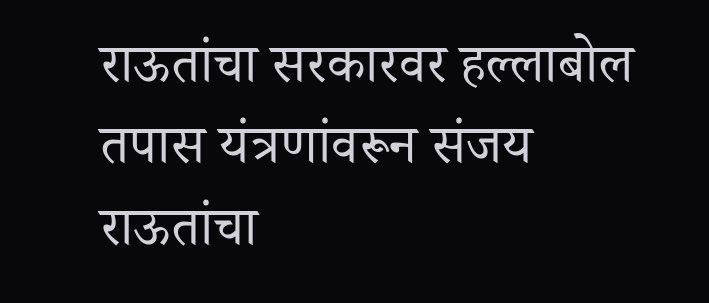राऊतांचा सरकारवर हल्लाबोल
तपास यंत्रणांवरून संजय राऊतांचा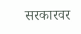सरकारवर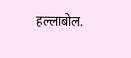हल्लाबोल.